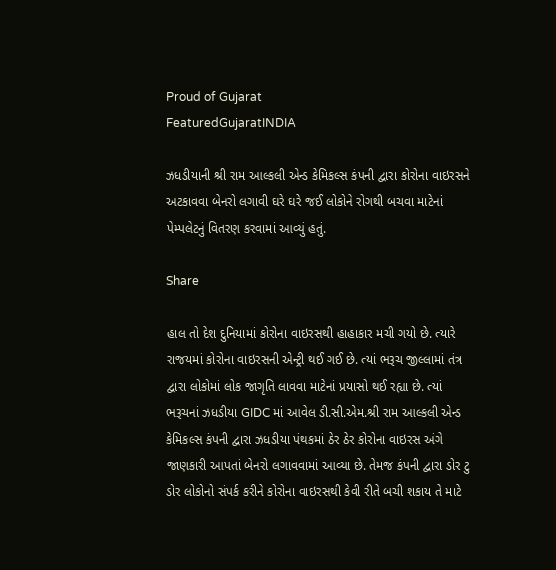Proud of Gujarat
FeaturedGujaratINDIA

ઝધડીયાની શ્રી રામ આલ્કલી એન્ડ કેમિકલ્સ કંપની દ્વારા કોરોના વાઇરસને અટકાવવા બેનરો લગાવી ઘરે ઘરે જઈ લોકોને રોગથી બચવા માટેનાં પેમ્પલેટનું વિતરણ કરવામાં આવ્યું હતું.

Share

હાલ તો દેશ દુનિયામાં કોરોના વાઇરસથી હાહાકાર મચી ગયો છે. ત્યારે રાજયમાં કોરોના વાઇરસની એન્ટ્રી થઈ ગઈ છે. ત્યાં ભરૂચ જીલ્લામાં તંત્ર દ્વારા લોકોમાં લોક જાગૃતિ લાવવા માટેનાં પ્રયાસો થઈ રહ્યા છે. ત્યાં ભરૂચનાં ઝધડીયા GIDC માં આવેલ ડી.સી.એમ.શ્રી રામ આલ્કલી એન્ડ કેમિકલ્સ કંપની દ્વારા ઝધડીયા પંથકમાં ઠેર ઠેર કોરોના વાઇરસ અંગે જાણકારી આપતાં બેનરો લગાવવામાં આવ્યા છે. તેમજ કંપની દ્વારા ડોર ટુ ડોર લોકોનો સંપર્ક કરીને કોરોના વાઇરસથી કેવી રીતે બચી શકાય તે માટે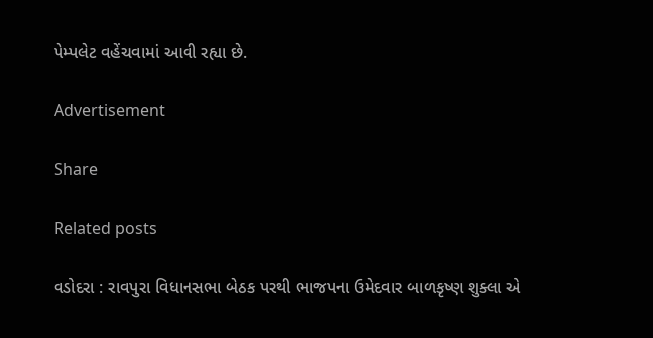પેમ્પલેટ વહેંચવામાં આવી રહ્યા છે.

Advertisement

Share

Related posts

વડોદરા : રાવપુરા વિધાનસભા બેઠક પરથી ભાજપના ઉમેદવાર બાળકૃષ્ણ શુક્લા એ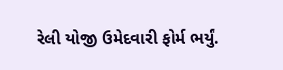રેલી યોજી ઉમેદવારી ફોર્મ ભર્યું.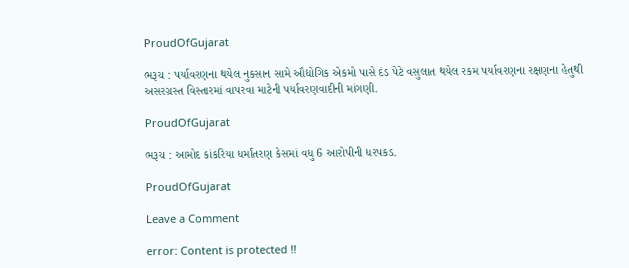ProudOfGujarat

ભરૂચ : પર્યાવરણના થયેલ નુકસાન સામે ઔદ્યોગિક એકમો પાસે દંડ પેટે વસુલાત થયેલ રકમ પર્યાવરણના રક્ષણના હેતુથી અસરગ્રસ્ત વિસ્તારમાં વાપરવા માટેની પર્યાવરણવાદીની માંગણી.

ProudOfGujarat

ભરૂચ : આમોદ કાંકરિયા ધર્માંતરણ કેસમાં વધુ 6 આરોપીની ધરપકડ.

ProudOfGujarat

Leave a Comment

error: Content is protected !!